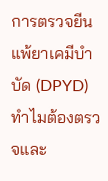การตรวจยีนแพ้ยาเคมีบำบัด (DPYD) ทำไมต้องตรวจและ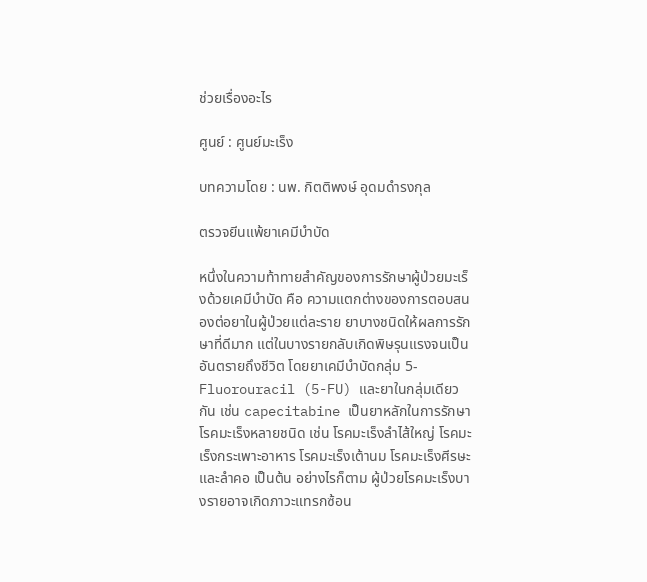ช่วยเรื่องอะไร

ศูนย์ : ศูนย์มะเร็ง

บทความโดย : นพ. กิตติพงษ์ อุดมดำรงกุล

ตรวจยีนแพ้ยาเคมีบำบัด

หนึ่งในความท้าทายสำคัญของการรักษาผู้ป่วยมะเร็งด้วยเคมีบำบัด คือ ความแตกต่างของการตอบสนองต่อยาในผู้ป่วยแต่ละราย ยาบางชนิดให้ผลการรักษาที่ดีมาก แต่ในบางรายกลับเกิดพิษรุนแรงจนเป็นอันตรายถึงชีวิต โดยยาเคมีบำบัดกลุ่ม 5-Fluorouracil (5-FU) และยาในกลุ่มเดียวกัน เช่น capecitabine เป็นยาหลักในการรักษาโรคมะเร็งหลายชนิด เช่น โรคมะเร็งลำไส้ใหญ่ โรคมะเร็งกระเพาะอาหาร โรคมะเร็งเต้านม โรคมะเร็งศีรษะและลำคอ เป็นต้น อย่างไรก็ตาม ผู้ป่วยโรคมะเร็งบางรายอาจเกิดภาวะแทรกซ้อน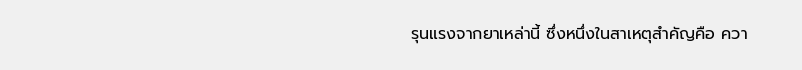รุนแรงจากยาเหล่านี้ ซึ่งหนึ่งในสาเหตุสำคัญคือ ควา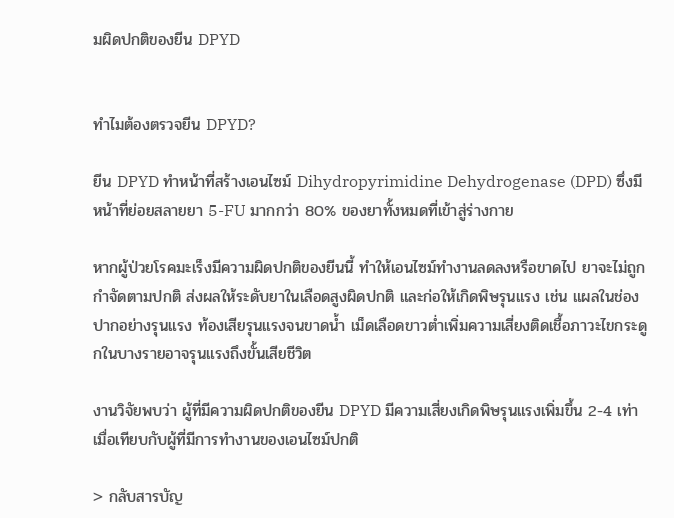มผิดปกติของยีน DPYD


ทำไมต้องตรวจยีน DPYD?

ยีน DPYD ทำหน้าที่สร้างเอนไซม์ Dihydropyrimidine Dehydrogenase (DPD) ซึ่งมีหน้าที่ย่อยสลายยา 5-FU มากกว่า 80% ของยาทั้งหมดที่เข้าสู่ร่างกาย

หากผู้ป่วยโรคมะเร็งมีความผิดปกติของยีนนี้ ทำให้เอนไซม์ทำงานลดลงหรือขาดไป ยาจะไม่ถูกกำจัดตามปกติ ส่งผลให้ระดับยาในเลือดสูงผิดปกติ และก่อให้เกิดพิษรุนแรง เช่น แผลในช่องปากอย่างรุนแรง ท้องเสียรุนแรงจนขาดน้ำ เม็ดเลือดขาวต่ำเพิ่มความเสี่ยงติดเชื้อภาวะไขกระดูกในบางรายอาจรุนแรงถึงขั้นเสียชีวิต

งานวิจัยพบว่า ผู้ที่มีความผิดปกติของยีน DPYD มีความเสี่ยงเกิดพิษรุนแรงเพิ่มขึ้น 2-4 เท่าเมื่อเทียบกับผู้ที่มีการทำงานของเอนไซม์ปกติ

> กลับสารบัญ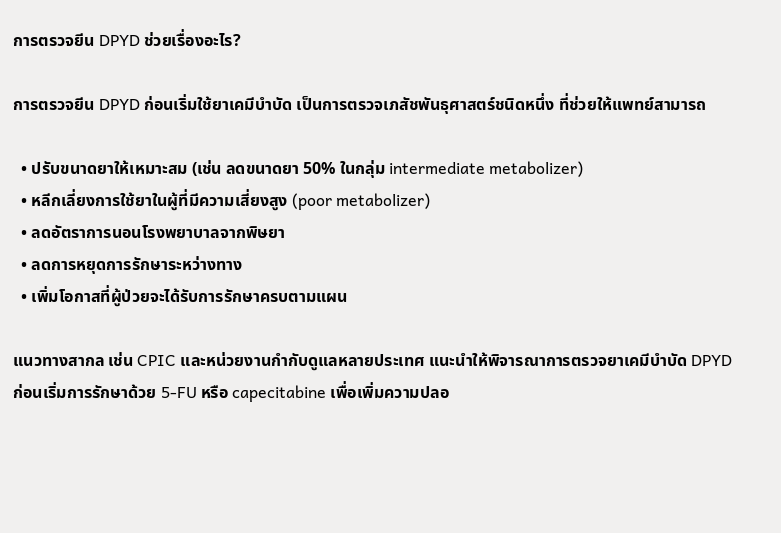การตรวจยีน DPYD ช่วยเรื่องอะไร?

การตรวจยีน DPYD ก่อนเริ่มใช้ยาเคมีบำบัด เป็นการตรวจเภสัชพันธุศาสตร์ชนิดหนึ่ง ที่ช่วยให้แพทย์สามารถ

  • ปรับขนาดยาให้เหมาะสม (เช่น ลดขนาดยา 50% ในกลุ่ม intermediate metabolizer)
  • หลีกเลี่ยงการใช้ยาในผู้ที่มีความเสี่ยงสูง (poor metabolizer)
  • ลดอัตราการนอนโรงพยาบาลจากพิษยา
  • ลดการหยุดการรักษาระหว่างทาง
  • เพิ่มโอกาสที่ผู้ป่วยจะได้รับการรักษาครบตามแผน

แนวทางสากล เช่น CPIC และหน่วยงานกำกับดูแลหลายประเทศ แนะนำให้พิจารณาการตรวจยาเคมีบำบัด DPYD ก่อนเริ่มการรักษาด้วย 5-FU หรือ capecitabine เพื่อเพิ่มความปลอ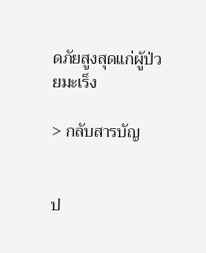ดภัยสูงสุดแก่ผู้ป่วยมะเร็ง

> กลับสารบัญ


ป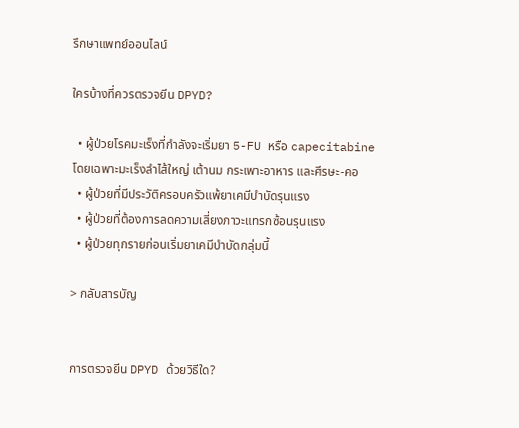รึกษาแพทย์ออนไลน์

ใครบ้างที่ควรตรวจยีน DPYD?

  • ผู้ป่วยโรคมะเร็งที่กำลังจะเริ่มยา 5-FU หรือ capecitabine โดยเฉพาะมะเร็งลำไส้ใหญ่ เต้านม กระเพาะอาหาร และศีรษะ-คอ
  • ผู้ป่วยที่มีประวัติครอบครัวแพ้ยาเคมีบำบัดรุนแรง
  • ผู้ป่วยที่ต้องการลดความเสี่ยงภาวะแทรกซ้อนรุนแรง
  • ผู้ป่วยทุกรายก่อนเริ่มยาเคมีบำบัดกลุ่มนี้

> กลับสารบัญ


การตรวจยีน DPYD ด้วยวิธีใด?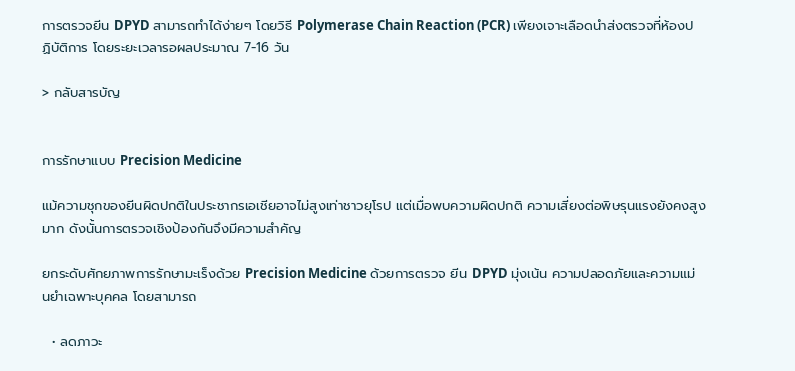การตรวจยีน DPYD สามารถทำได้ง่ายๆ โดยวิธี Polymerase Chain Reaction (PCR) เพียงเจาะเลือดนำส่งตรวจที่ห้องปฏิบัติการ โดยระยะเวลารอผลประมาณ 7-16 วัน

> กลับสารบัญ


การรักษาแบบ Precision Medicine

แม้ความชุกของยีนผิดปกติในประชากรเอเชียอาจไม่สูงเท่าชาวยุโรป แต่เมื่อพบความผิดปกติ ความเสี่ยงต่อพิษรุนแรงยังคงสูงมาก ดังนั้นการตรวจเชิงป้องกันจึงมีความสำคัญ

ยกระดับศักยภาพการรักษามะเร็งด้วย Precision Medicine ด้วยการตรวจ ยีน DPYD มุ่งเน้น ความปลอดภัยและความแม่นยำเฉพาะบุคคล โดยสามารถ

  • ลดภาวะ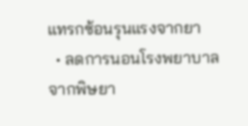แทรกซ้อนรุนแรงจากยา
  • ลดการนอนโรงพยาบาลจากพิษยา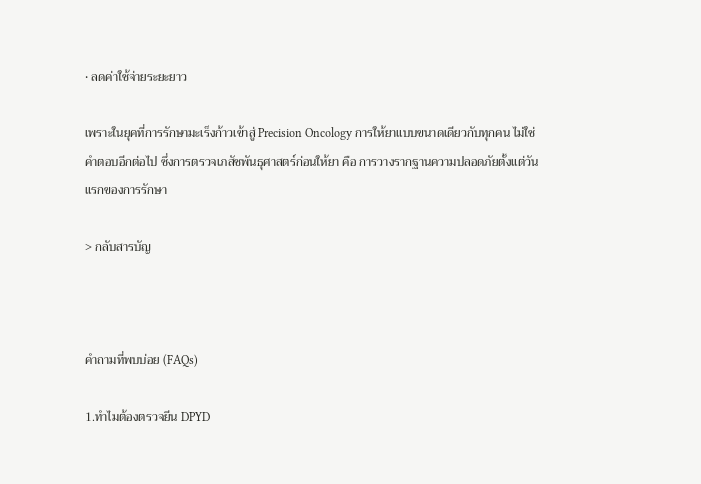• ลดค่าใช้จ่ายระยะยาว

เพราะในยุคที่การรักษามะเร็งก้าวเข้าสู่ Precision Oncology การให้ยาแบบขนาดเดียวกับทุกคน ไม่ใช่คำตอบอีกต่อไป ซึ่งการตรวจเภสัชพันธุศาสตร์ก่อนให้ยา คือ การวางรากฐานความปลอดภัยตั้งแต่วันแรกของการรักษา

> กลับสารบัญ



คำถามที่พบบ่อย (FAQs)

1.ทำไมต้องตรวจยีน DPYD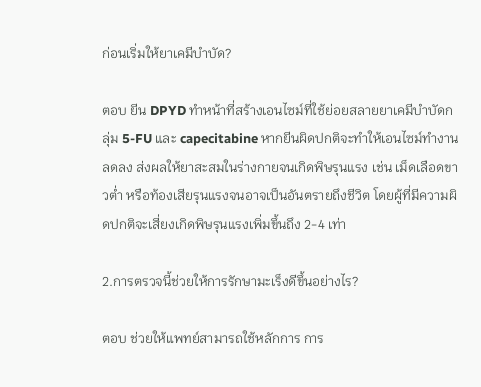ก่อนเริ่มให้ยาเคมีบำบัด?

ตอบ ยีน DPYD ทำหน้าที่สร้างเอนไซม์ที่ใช้ย่อยสลายยาเคมีบำบัดกลุ่ม 5-FU และ capecitabine หากยีนผิดปกติจะทำให้เอนไซม์ทำงานลดลง ส่งผลให้ยาสะสมในร่างกายจนเกิดพิษรุนแรง เช่น เม็ดเลือดขาวต่ำ หรือท้องเสียรุนแรงจนอาจเป็นอันตรายถึงชีวิต โดยผู้ที่มีความผิดปกติจะเสี่ยงเกิดพิษรุนแรงเพิ่มขึ้นถึง 2-4 เท่า

2.การตรวจนี้ช่วยให้การรักษามะเร็งดีขึ้นอย่างไร?

ตอบ ช่วยให้แพทย์สามารถใช้หลักการ การ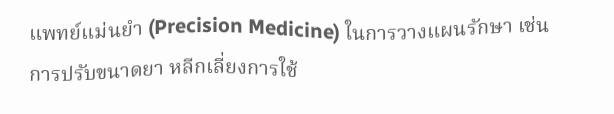แพทย์แม่นยำ (Precision Medicine) ในการวางแผนรักษา เช่น การปรับขนาดยา หลีกเลี่ยงการใช้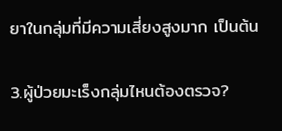ยาในกลุ่มที่มีความเสี่ยงสูงมาก เป็นต้น

3.ผู้ป่วยมะเร็งกลุ่มไหนต้องตรวจ?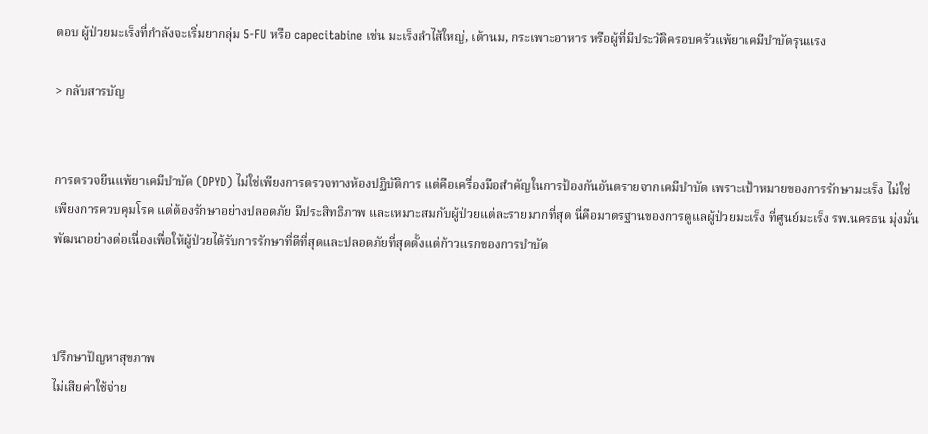ตอบ ผู้ป่วยมะเร็งที่กำลังจะเริ่มยากลุ่ม 5-FU หรือ capecitabine เช่น มะเร็งลำไส้ใหญ่, เต้านม, กระเพาะอาหาร หรือผู้ที่มีประวัติครอบครัวแพ้ยาเคมีบำบัดรุนแรง

> กลับสารบัญ


การตรวจยีนแพ้ยาเคมีบำบัด (DPYD) ไม่ใช่เพียงการตรวจทางห้องปฏิบัติการ แต่คือเครื่องมือสำคัญในการป้องกันอันตรายจากเคมีบำบัด เพราะเป้าหมายของการรักษามะเร็ง ไม่ใช่เพียงการควบคุมโรค แต่ต้องรักษาอย่างปลอดภัย มีประสิทธิภาพ และเหมาะสมกับผู้ป่วยแต่ละรายมากที่สุด นี่คือมาตรฐานของการดูแลผู้ป่วยมะเร็ง ที่ศูนย์มะเร็ง รพ.นครธน มุ่งมั่นพัฒนาอย่างต่อเนื่องเพื่อให้ผู้ป่วยได้รับการรักษาที่ดีที่สุดและปลอดภัยที่สุดตั้งแต่ก้าวแรกของการบำบัด



ปรึกษาปัญหาสุขภาพ
ไม่เสียค่าใช้จ่าย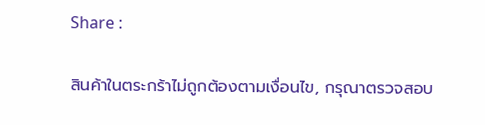Share :

สินค้าในตระกร้าไม่ถูกต้องตามเงื่อนไข, กรุณาตรวจสอบ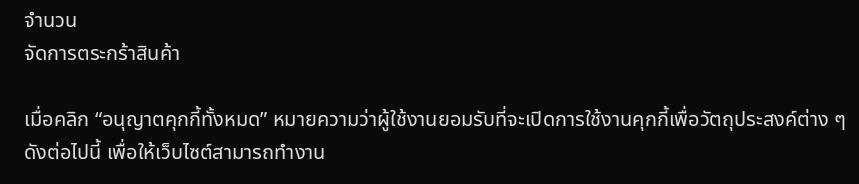จำนวน
จัดการตระกร้าสินค้า

เมื่อคลิก “อนุญาตคุกกี้ทั้งหมด” หมายความว่าผู้ใช้งานยอมรับที่จะเปิดการใช้งานคุกกี้เพื่อวัตถุประสงค์ต่าง ๆ ดังต่อไปนี้ เพื่อให้เว็บไซต์สามารถทำงาน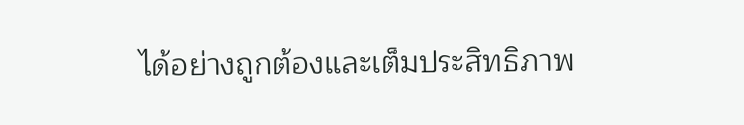ได้อย่างถูกต้องและเต็มประสิทธิภาพ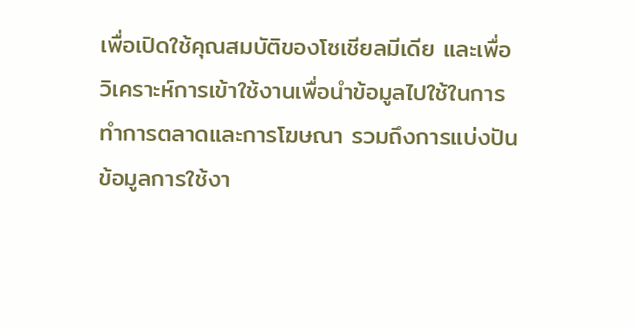เพื่อเปิดใช้คุณสมบัติของโซเชียลมีเดีย และเพื่อวิเคราะห์การเข้าใช้งานเพื่อนำข้อมูลไปใช้ในการทำการตลาดและการโฆษณา รวมถึงการแบ่งปันข้อมูลการใช้งา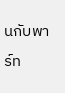นกับพาร์ท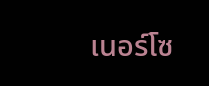เนอร์โซ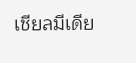เชียลมีเดีย